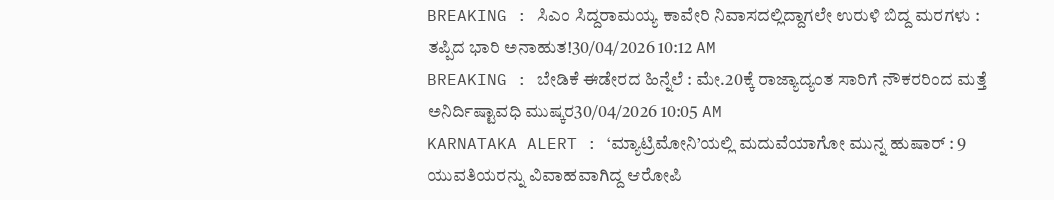BREAKING : ಸಿಎಂ ಸಿದ್ದರಾಮಯ್ಯ ಕಾವೇರಿ ನಿವಾಸದಲ್ಲಿದ್ದಾಗಲೇ ಉರುಳಿ ಬಿದ್ದ ಮರಗಳು : ತಪ್ಪಿದ ಭಾರಿ ಅನಾಹುತ!30/04/2026 10:12 AM
BREAKING : ಬೇಡಿಕೆ ಈಡೇರದ ಹಿನ್ನೆಲೆ : ಮೇ.20ಕ್ಕೆ ರಾಜ್ಯಾದ್ಯಂತ ಸಾರಿಗೆ ನೌಕರರಿಂದ ಮತ್ತೆ ಅನಿರ್ದಿಷ್ಟಾವಧಿ ಮುಷ್ಕರ30/04/2026 10:05 AM
KARNATAKA ALERT : ‘ಮ್ಯಾಟ್ರಿಮೋನಿ’ಯಲ್ಲಿ ಮದುವೆಯಾಗೋ ಮುನ್ನ ಹುಷಾರ್ : 9 ಯುವತಿಯರನ್ನು ವಿವಾಹವಾಗಿದ್ದ ಆರೋಪಿ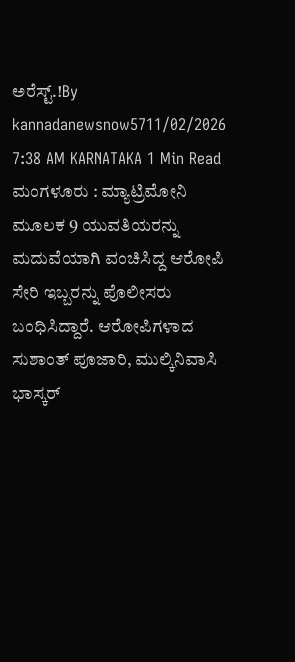ಅರೆಸ್ಟ್.!By kannadanewsnow5711/02/2026 7:38 AM KARNATAKA 1 Min Read ಮಂಗಳೂರು : ಮ್ಯಾಟ್ರಿಮೋನಿ ಮೂಲಕ 9 ಯುವತಿಯರನ್ನು ಮದುವೆಯಾಗಿ ವಂಚಿಸಿದ್ದ ಆರೋಪಿ ಸೇರಿ ಇಬ್ಬರನ್ನು ಪೊಲೀಸರು ಬಂಧಿಸಿದ್ದಾರೆ. ಆರೋಪಿಗಳಾದ ಸುಶಾಂತ್ ಪೂಜಾರಿ, ಮುಲ್ಕಿನಿವಾಸಿ ಭಾಸ್ಕರ್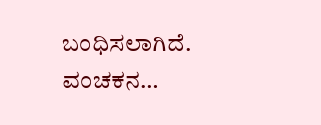ಬಂಧಿಸಲಾಗಿದೆ. ವಂಚಕನ…